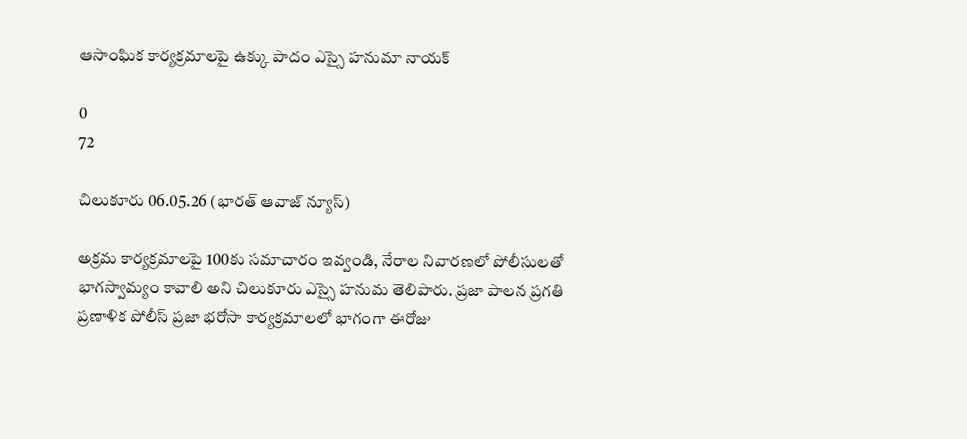ఆసాంఘిక కార్యక్రమాలపై ఉక్కు పాదం ఎస్సై హనుమా నాయక్

0
72

చిలుకూరు 06.05.26 (భారత్ ఆవాజ్ న్యూస్)

అక్రమ కార్యక్రమాలపై 100కు సమాచారం ఇవ్వండి, నేరాల నివారణలో పోలీసులతో భాగస్వామ్యం కావాలి అని చిలుకూరు ఎస్సై హనుమ తెలిపారు. ప్రజా పాలన ప్రగతి ప్రణాళిక పోలీస్ ప్రజా భరోసా కార్యక్రమాలలో భాగంగా ఈరోజు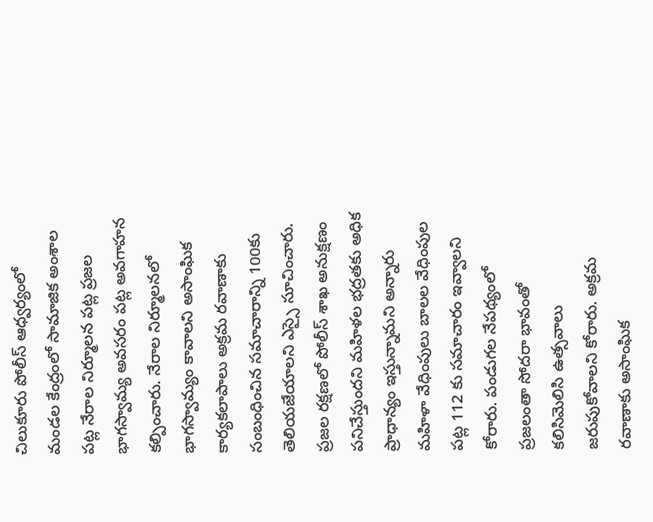చిలుకూరు పోలీస్ ఆధ్వర్యంలో మండల కేంద్రంలో సామాజిక అంశాల పట్ల నేరాల నిర్మూలన పట్ల ప్రజల భాగస్వామ్య అవసరం పట్ల అవగాహన కల్పించారు. నేరాల నిర్మూలనలో భాగస్వామ్యం కావాలని అసాంఘిక కార్యకలాపాలు అక్రమ రవాణాకు సంబంధించిన సమాచారాన్ని 100కు తెలియజేయాలని ఎస్సై సూచించారు. ప్రజల రక్షణలో పోలీస్ శాఖ అనుక్షణం పనిచేస్తుందని మహిళల భద్రతకు అధిక ప్రాధాన్యం ఇస్తున్నామని అన్నారు మహిళా వేధింపులు బాలల వేధింపుల పట్ల 112 కు సమాచారం ఇవ్వాలని కోరారు. పండుగల నేపథ్యంలో ప్రజలంతా సోదరా భావంతో కలిసిమెలిసి ఉత్సవాలు జరుపుకోవాలని కోరారు. అక్రమ రవాణాకు అసాంఘిక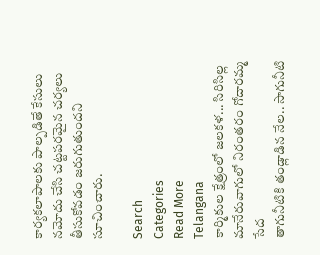కార్యకలాపాలకు పాల్పడితే కేసులు నమోదు చేసి చట్టపరమైన చర్యలు తీసుకోవడం జరుగుతుందని సూచించారు.

Search
Categories
Read More
Telangana
కార్మికుల క్షేత్రంలో జలకళ... సిరిసిల్ల మానేరువాగులో నిరంతరం గోదారమ్మ సేద
తాగునీటికి తండ్లాడిన నేల.. సాగునీటి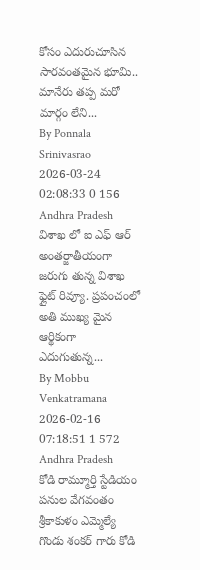కోసం ఎదురుచూసిన సారవంతమైన భూమి.. మానేరు తప్ప మరో మార్గం లేని...
By Ponnala Srinivasrao 2026-03-24 02:08:33 0 156
Andhra Pradesh
విశాఖ లో ఐ ఎఫ్ ఆర్
అంతర్జాతీయంగా జరుగు తున్న విశాఖ ఫ్లైట్ రివ్యూ. ప్రపంచంలో అతి ముఖ్య మైన ఆర్థికంగా ఎదుగుతున్న...
By Mobbu Venkatramana 2026-02-16 07:18:51 1 572
Andhra Pradesh
కోడి రామ్మూర్తి స్టేడియం పనుల వేగవంతం
శ్రీకాకుళం ఎమ్మెల్యే గొండు శంకర్ గారు కోడి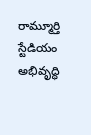రామ్మూర్తి స్టేడియం అభివృద్ధి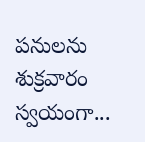పనులను శుక్రవారం స్వయంగా...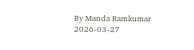By Manda Ramkumar 2026-03-27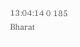13:04:14 0 185
Bharat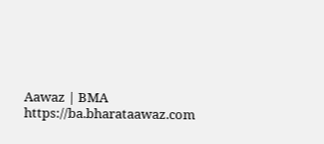Aawaz | BMA https://ba.bharataawaz.com